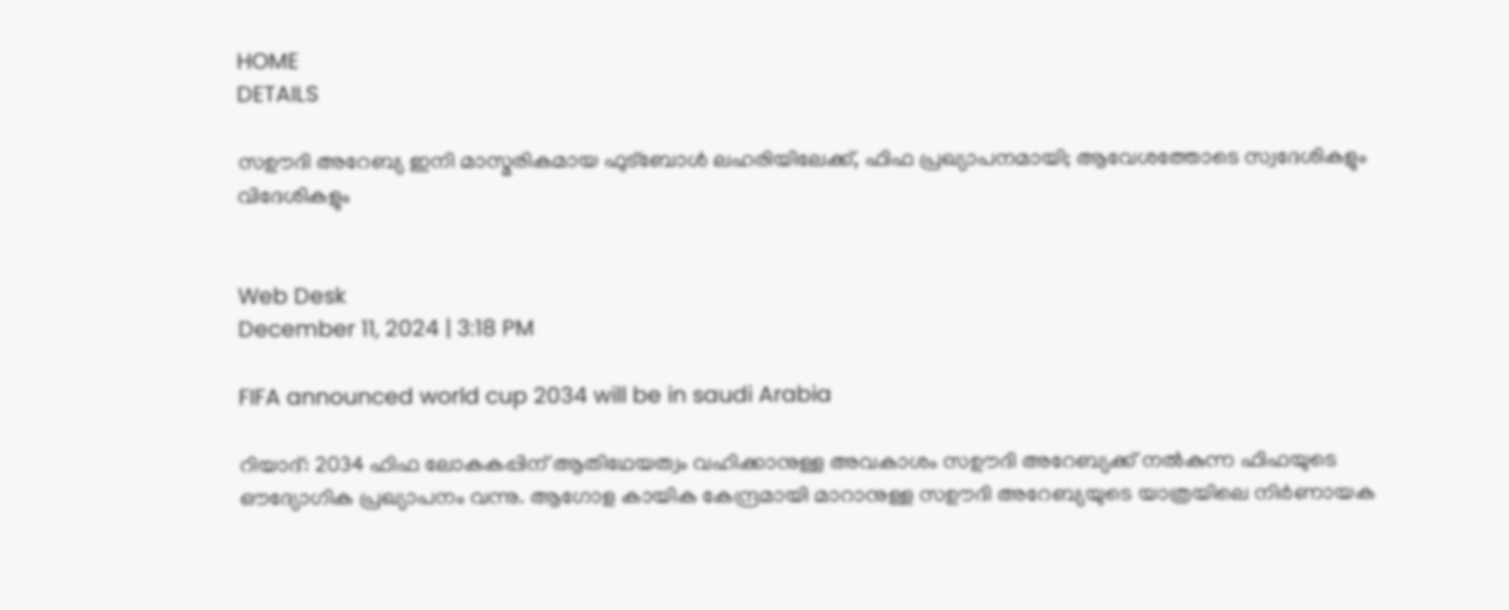HOME
DETAILS

സഊദി അറേബ്യ ഇനി മാസ്മരികമായ ഫുട്‌ബോള്‍ ലഹരിയിലേക്ക്, ഫിഫ പ്രഖ്യാപനമായി; ആവേശത്തോടെ സ്വദേശികളും വിദേശികളും


Web Desk
December 11, 2024 | 3:18 PM

FIFA announced world cup 2034 will be in saudi Arabia

റിയാദ്: 2034 ഫിഫ ലോകകപ്പിന് ആതിഥേയത്വം വഹിക്കാനുള്ള അവകാശം സഊദി അറേബ്യക്ക് നല്‍കുന്ന ഫിഫയുടെ ഔദ്യോഗിക പ്രഖ്യാപനം വന്നു. ആഗോള കായിക കേന്ദ്രമായി മാറാനുള്ള സഊദി അറേബ്യയുടെ യാത്രയിലെ നിര്‍ണായക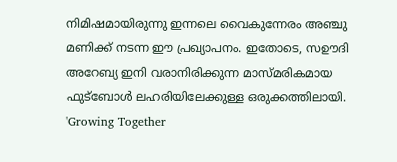നിമിഷമായിരുന്നു ഇന്നലെ വൈകുന്നേരം അഞ്ചു മണിക്ക് നടന്ന ഈ പ്രഖ്യാപനം. ഇതോടെ, സഊദി അറേബ്യ ഇനി വരാനിരിക്കുന്ന മാസ്മരികമായ ഫുട്‌ബോള്‍ ലഹരിയിലേക്കുള്ള ഒരുക്കത്തിലായി. 'Growing Together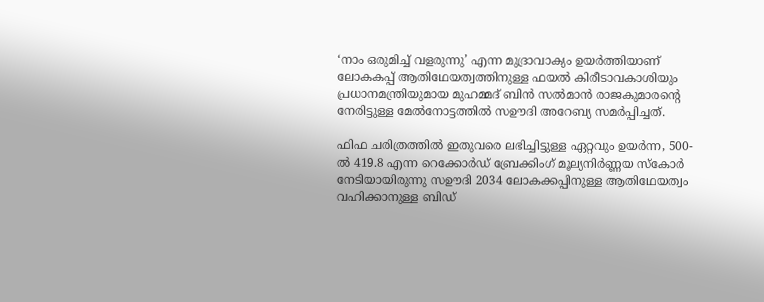‘നാം ഒരുമിച്ച് വളരുന്നു’ എന്ന മുദ്രാവാക്യം ഉയര്‍ത്തിയാണ് ലോകകപ്പ് ആതിഥേയത്വത്തിനുള്ള ഫയല്‍ കിരീടാവകാശിയും പ്രധാനമന്ത്രിയുമായ മുഹമ്മദ് ബിന്‍ സല്‍മാന്‍ രാജകുമാരന്റെ നേരിട്ടുള്ള മേല്‍നോട്ടത്തില്‍ സഊദി അറേബ്യ സമര്‍പ്പിച്ചത്.

ഫിഫ ചരിത്രത്തിൽ ഇതുവരെ ലഭിച്ചിട്ടുള്ള ഏറ്റവും ഉയർന്ന, 500-ൽ 419.8 എന്ന റെക്കോർഡ് ബ്രേക്കിംഗ് മൂല്യനിർണ്ണയ സ്‌കോർ നേടിയായിരുന്നു സഊദി 2034 ലോകക്കപ്പിനുള്ള ആതിഥേയത്വം വഹിക്കാനുള്ള ബിഡ്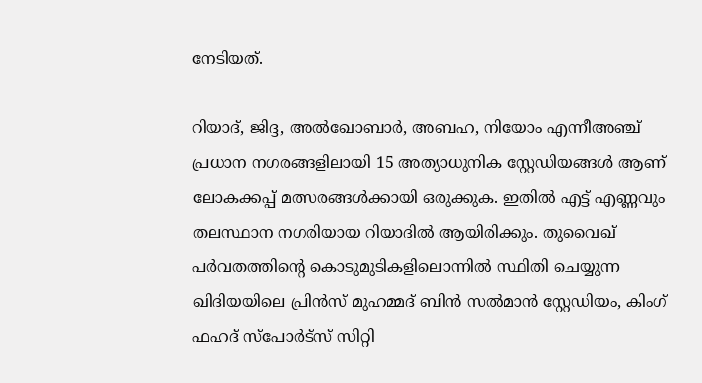നേടിയത്.

റിയാദ്, ജിദ്ദ, അൽഖോബാർ, അബഹ, നിയോം എന്നീഅഞ്ച് പ്രധാന നഗരങ്ങളിലായി 15 അത്യാധുനിക സ്റ്റേഡിയങ്ങൾ ആണ് ലോകക്കപ്പ് മത്സരങ്ങൾക്കായി ഒരുക്കുക. ഇതിൽ എട്ട് എണ്ണവും തലസ്ഥാന നഗരിയായ റിയാദിൽ ആയിരിക്കും. തുവൈഖ് പര്‍വതത്തിന്റെ കൊടുമുടികളിലൊന്നില്‍ സ്ഥിതി ചെയ്യുന്ന ഖിദിയയിലെ പ്രിന്‍സ് മുഹമ്മദ് ബിന്‍ സല്‍മാന്‍ സ്റ്റേഡിയം, കിംഗ് ഫഹദ് സ്‌പോര്‍ട്‌സ് സിറ്റി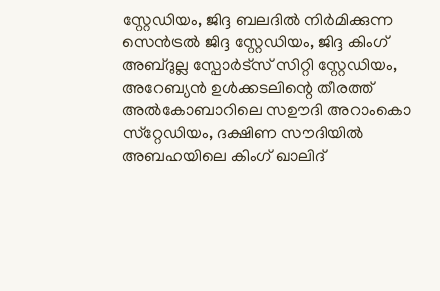സ്റ്റേഡിയം, ജിദ്ദ ബലദില്‍ നിര്‍മിക്കുന്ന സെന്‍ട്രല്‍ ജിദ്ദ സ്റ്റേഡിയം, ജിദ്ദ കിംഗ് അബ്ദുല്ല സ്പോര്‍ട്സ് സിറ്റി സ്റ്റേഡിയം, അറേബ്യന്‍ ഉള്‍ക്കടലിന്റെ തീരത്ത് അല്‍കോബാറിലെ സഊദി അറാംകൊ സ്‌റ്റേഡിയം, ദക്ഷിണ സൗദിയില്‍ അബഹയിലെ കിംഗ് ഖാലിദ്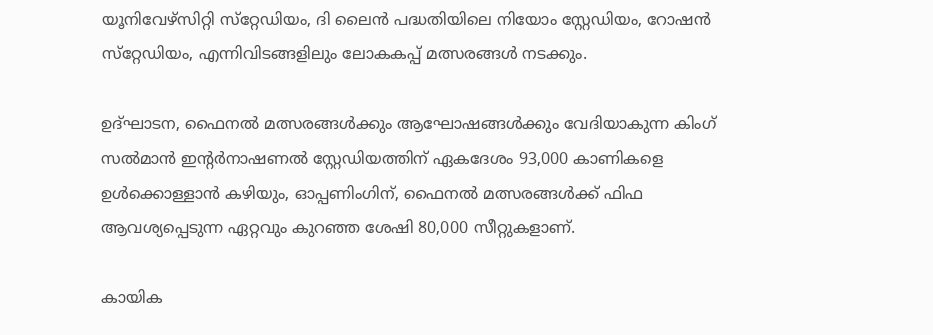യൂനിവേഴ്‌സിറ്റി സ്‌റ്റേഡിയം, ദി ലൈന്‍ പദ്ധതിയിലെ നിയോം സ്റ്റേഡിയം, റോഷന്‍ സ്‌റ്റേഡിയം, എന്നിവിടങ്ങളിലും ലോകകപ്പ് മത്സരങ്ങള്‍ നടക്കും.

ഉദ്ഘാടന, ഫൈനല്‍ മത്സരങ്ങള്‍ക്കും ആഘോഷങ്ങള്‍ക്കും വേദിയാകുന്ന കിംഗ് സല്‍മാന്‍ ഇന്റര്‍നാഷണല്‍ സ്റ്റേഡിയത്തിന് ഏകദേശം 93,000 കാണികളെ ഉള്‍ക്കൊള്ളാന്‍ കഴിയും, ഓപ്പണിംഗിന്, ഫൈനല്‍ മത്സരങ്ങള്‍ക്ക് ഫിഫ ആവശ്യപ്പെടുന്ന ഏറ്റവും കുറഞ്ഞ ശേഷി 80,000 സീറ്റുകളാണ്.

കായിക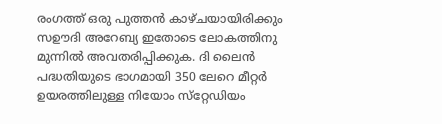രംഗത്ത് ഒരു പുത്തൻ കാഴ്ചയായിരിക്കും സഊദി അറേബ്യ ഇതോടെ ലോകത്തിനു മുന്നിൽ അവതരിപ്പിക്കുക. ദി ലൈന്‍ പദ്ധതിയുടെ ഭാഗമായി 350 ലേറെ മീറ്റര്‍ ഉയരത്തിലുള്ള നിയോം സ്‌റ്റേഡിയം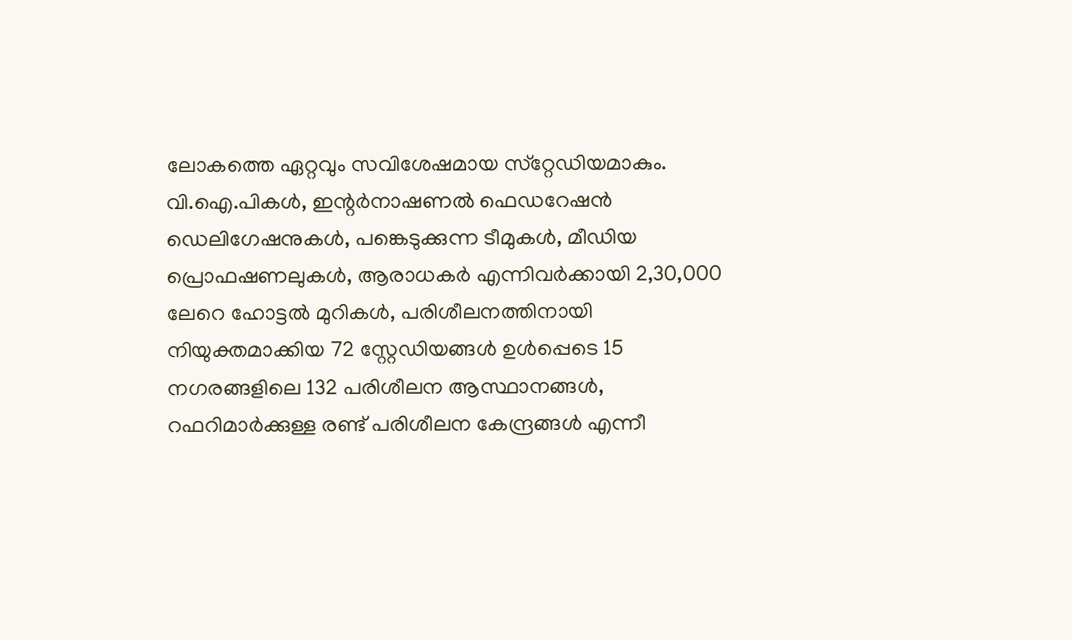ലോകത്തെ ഏറ്റവും സവിശേഷമായ സ്‌റ്റേഡിയമാകും. വി.ഐ.പികള്‍, ഇന്റര്‍നാഷണല്‍ ഫെഡറേഷന്‍ ഡെലിഗേഷനുകള്‍, പങ്കെടുക്കുന്ന ടീമുകള്‍, മീഡിയ പ്രൊഫഷണലുകള്‍, ആരാധകര്‍ എന്നിവര്‍ക്കായി 2,30,000 ലേറെ ഹോട്ടല്‍ മുറികള്‍, പരിശീലനത്തിനായി നിയുക്തമാക്കിയ 72 സ്റ്റേഡിയങ്ങള്‍ ഉള്‍പ്പെടെ 15 നഗരങ്ങളിലെ 132 പരിശീലന ആസ്ഥാനങ്ങള്‍, റഫറിമാര്‍ക്കുള്ള രണ്ട് പരിശീലന കേന്ദ്രങ്ങള്‍ എന്നീ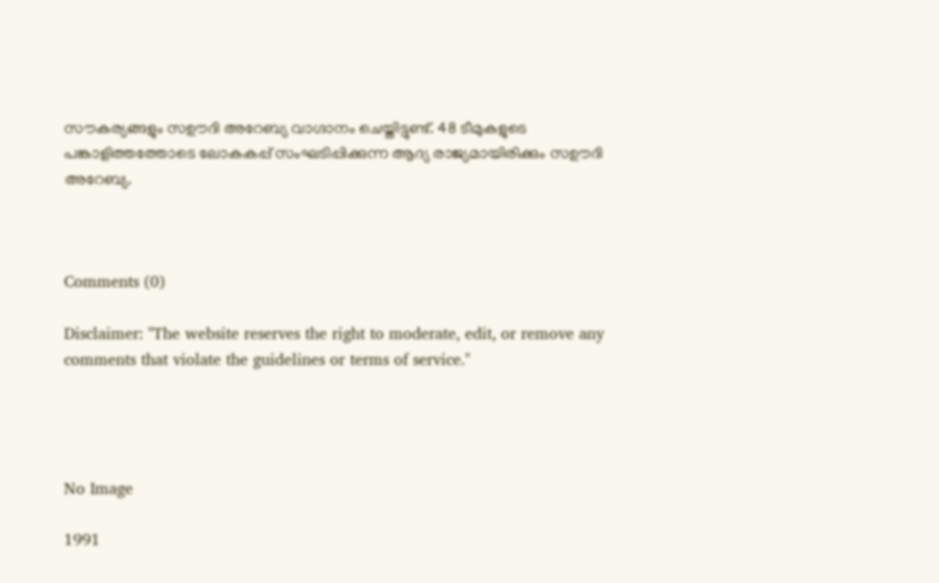സൗകര്യങ്ങളും സഊദി അറേബ്യ വാഗ്ദാനം ചെയ്തിട്ടുണ്ട്. 48 ടീമുകളുടെ പങ്കാളിത്തത്തോടെ ലോകകപ്പ് സംഘടിപ്പിക്കുന്ന ആദ്യ രാജ്യമായിരിക്കും സഊദി അറേബ്യ.



Comments (0)

Disclaimer: "The website reserves the right to moderate, edit, or remove any comments that violate the guidelines or terms of service."




No Image

1991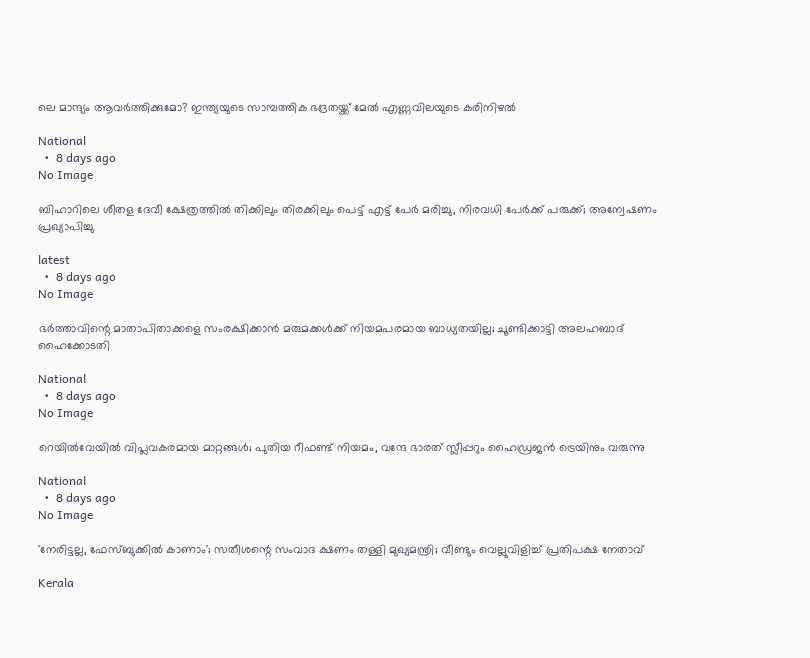ലെ മാന്ദ്യം ആവര്‍ത്തിക്കുമോ? ഇന്ത്യയുടെ സാമ്പത്തിക ഭദ്രതയ്ക്ക് മേല്‍ എണ്ണവിലയുടെ കരിനിഴല്‍

National
  •  8 days ago
No Image

ബിഹാറിലെ ശീതള ദേവീ ക്ഷേത്രത്തിൽ തിക്കിലും തിരക്കിലും പെട്ട് എട്ട് പേർ മരിച്ചു, നിരവധി പേർക്ക് പരുക്ക്; അന്വേഷണം പ്രഖ്യാപിച്ചു

latest
  •  8 days ago
No Image

ഭർത്താവിന്റെ മാതാപിതാക്കളെ സംരക്ഷിക്കാൻ മരുമക്കൾക്ക് നിയമപരമായ ബാധ്യതയില്ല; ചൂണ്ടിക്കാട്ടി അലഹബാദ് ഹൈക്കോടതി

National
  •  8 days ago
No Image

റെയില്‍വേയില്‍ വിപ്ലവകരമായ മാറ്റങ്ങള്‍; പുതിയ റീഫണ്ട് നിയമം, വന്ദേ ഭാരത് സ്ലീപ്പറും ഹൈഡ്രജന്‍ ട്രെയിനും വരുന്നു

National
  •  8 days ago
No Image

'നേരിട്ടല്ല, ഫേസ്ബുക്കിൽ കാണാം'; സതീശന്റെ സംവാദ ക്ഷണം തള്ളി മുഖ്യമന്ത്രി; വീണ്ടും വെല്ലുവിളിച്ച് പ്രതിപക്ഷ നേതാവ്

Kerala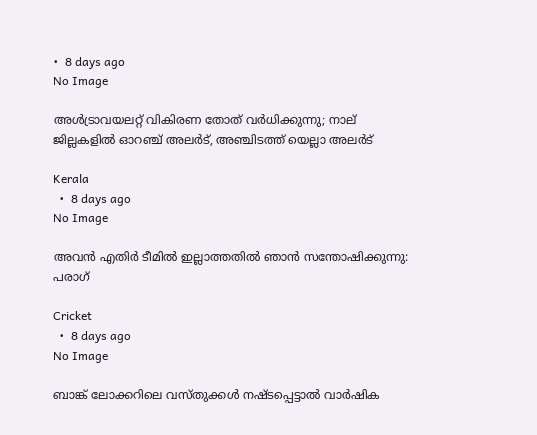•  8 days ago
No Image

അൾട്രാവയലറ്റ് വികിരണ തോത് വർധിക്കുന്നു; നാല് ജില്ലകളിൽ ഓറഞ്ച് അലർട്, അഞ്ചിടത്ത് യെല്ലാ അലർട്

Kerala
  •  8 days ago
No Image

അവൻ എതിർ ടീമിൽ ഇല്ലാത്തതിൽ ഞാൻ സന്തോഷിക്കുന്നു: പരാഗ്

Cricket
  •  8 days ago
No Image

ബാങ്ക് ലോക്കറിലെ വസ്തുക്കൾ നഷ്ടപ്പെട്ടാൽ വാർഷിക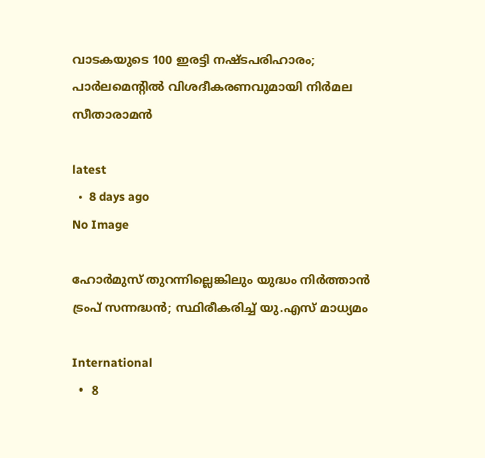വാടകയുടെ 100 ഇരട്ടി നഷ്ടപരിഹാരം; പാർലമെന്റിൽ വിശദീകരണവുമായി നിർമല സീതാരാമൻ

latest
  •  8 days ago
No Image

ഹോര്‍മുസ് തുറന്നില്ലെങ്കിലും യുദ്ധം നിര്‍ത്താന്‍ ട്രംപ് സന്നദ്ധന്‍; സ്ഥിരീകരിച്ച് യു.എസ് മാധ്യമം

International
  •  8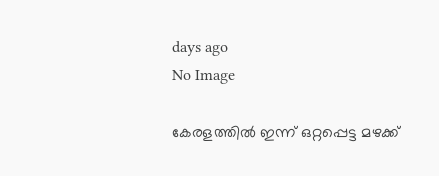days ago
No Image

കേരളത്തിൽ ഇന്ന് ഒറ്റപ്പെട്ട മഴക്ക്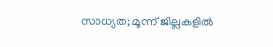സാധ്യത; മൂന്ന് ജില്ലകളിൽ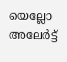യെല്ലോ അലേർട്ട്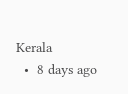Kerala
  •  8 days ago